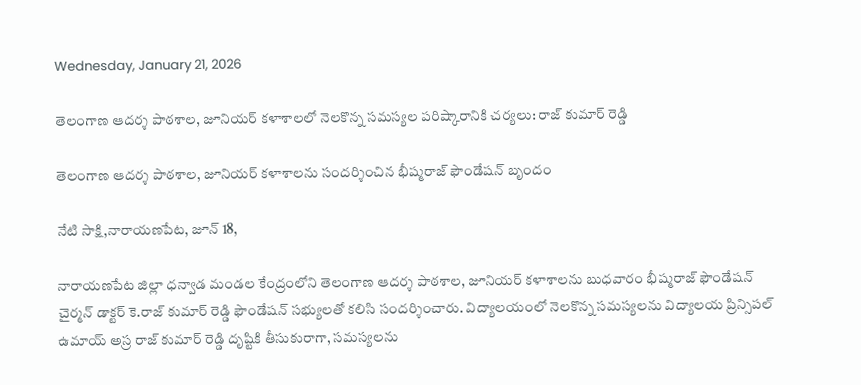Wednesday, January 21, 2026

తెలంగాణ ఆదర్శ పాఠశాల, జూనియర్ కళాశాలలో నెలకొన్న సమస్యల పరిష్కారానికి చర్యలు: రాజ్ కుమార్ రెడ్డి

తెలంగాణ ఆదర్శ పాఠశాల, జూనియర్ కళాశాలను సందర్శించిన భీష్మరాజ్ ఫౌండేషన్ బృందం

నేటి సాక్షి,నారాయణపేట, జూన్ 18,

నారాయణపేట జిల్లా ధన్వాడ మండల కేంద్రంలోని తెలంగాణ ఆదర్శ పాఠశాల, జూనియర్ కళాశాలను బుధవారం భీష్మరాజ్ ఫౌండేషన్ చైర్మన్ డాక్టర్ కె.రాజ్ కుమార్ రెడ్డి ఫౌండేషన్ సభ్యులతో కలిసి సందర్శించారు. విద్యాలయంలో నెలకొన్న సమస్యలను విద్యాలయ ప్రిన్సిపల్ ఉమాయ్ అస్ర రాజ్ కుమార్ రెడ్డి దృష్టికి తీసుకురాగా, సమస్యలను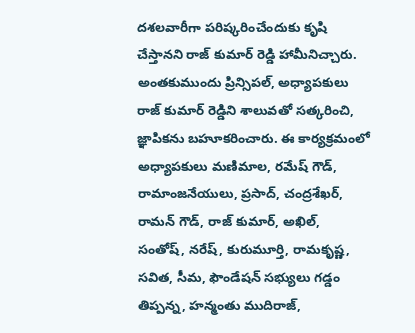దశలవారీగా పరిష్కరించేందుకు కృషి చేస్తానని రాజ్ కుమార్ రెడ్డి హామీనిచ్చారు. అంతకుముందు ప్రిన్సిపల్, అధ్యాపకులు రాజ్ కుమార్ రెడ్డిని శాలువతో సత్కరించి, జ్ఞాపికను బహూకరించారు. ఈ కార్యక్రమంలో అధ్యాపకులు మణిమాల, రమేష్ గౌడ్, రామాంజనేయులు, ప్రసాద్, చంద్రశేఖర్, రామన్ గౌడ్, రాజ్ కుమార్, అఖిల్, సంతోష్, నరేష్, కురుమూర్తి, రామకృష్ణ, సవిత, సీమ, ఫౌండేషన్ సభ్యులు గడ్డం తిప్పన్న, హన్మంతు ముదిరాజ్,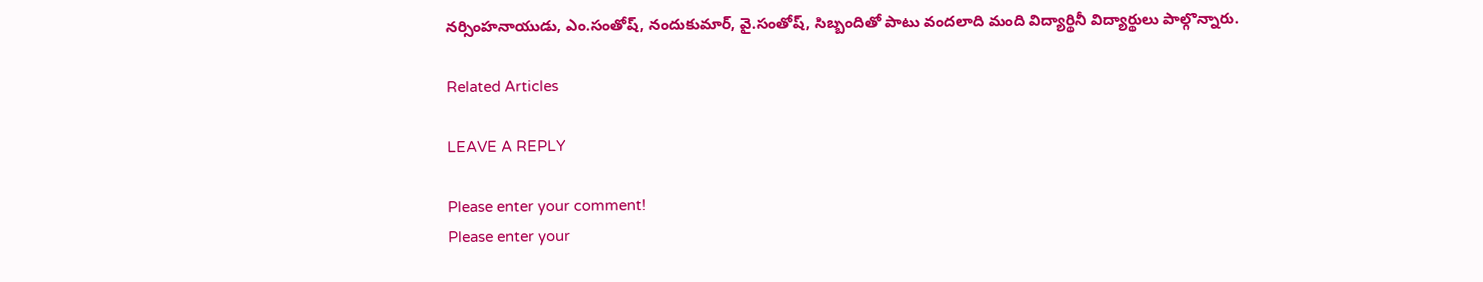నర్సింహనాయుడు, ఎం.సంతోష్, నందుకుమార్, వై.సంతోష్, సిబ్బందితో పాటు వందలాది మంది విద్యార్థినీ విద్యార్థులు పాల్గొన్నారు.

Related Articles

LEAVE A REPLY

Please enter your comment!
Please enter your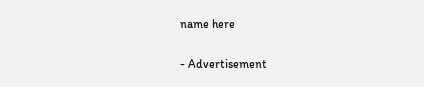name here

- Advertisement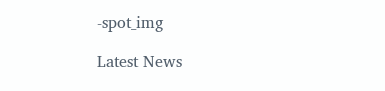-spot_img

Latest News